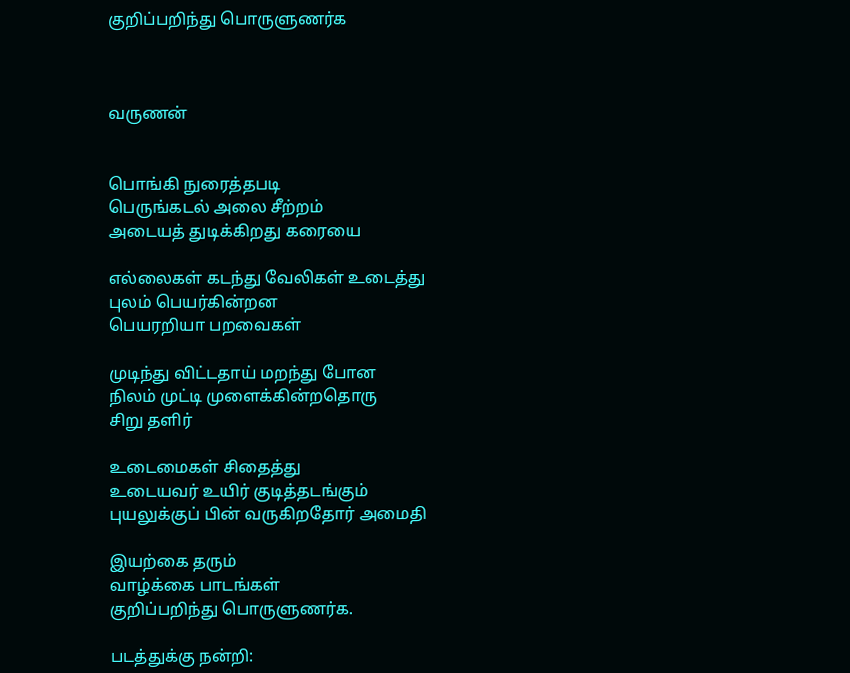குறிப்பறிந்து பொருளுணர்க



வருணன்


பொங்கி நுரைத்தபடி
பெருங்கடல் அலை சீற்றம்
அடையத் துடிக்கிறது கரையை

எல்லைகள் கடந்து வேலிகள் உடைத்து
புலம் பெயர்கின்றன
பெயரறியா பறவைகள்

முடிந்து விட்டதாய் மறந்து போன
நிலம் முட்டி முளைக்கின்றதொரு
சிறு தளிர்

உடைமைகள் சிதைத்து
உடையவர் உயிர் குடித்தடங்கும்
புயலுக்குப் பின் வருகிறதோர் அமைதி

இயற்கை தரும்
வாழ்க்கை பாடங்கள்
குறிப்பறிந்து பொருளுணர்க.

படத்துக்கு நன்றி: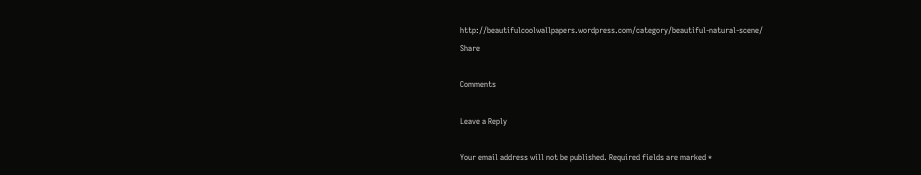http://beautifulcoolwallpapers.wordpress.com/category/beautiful-natural-scene/
Share

Comments

Leave a Reply

Your email address will not be published. Required fields are marked *